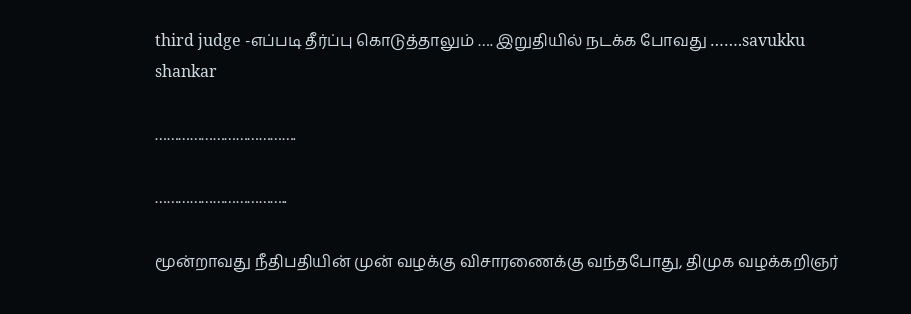third judge -எப்படி தீர்ப்பு கொடுத்தாலும் …. இறுதியில் நடக்க போவது …….savukku shankar

……………………………….

……………………………..

மூன்றாவது நீதிபதியின் முன் வழக்கு விசாரணைக்கு வந்தபோது, திமுக வழக்கறிஞர்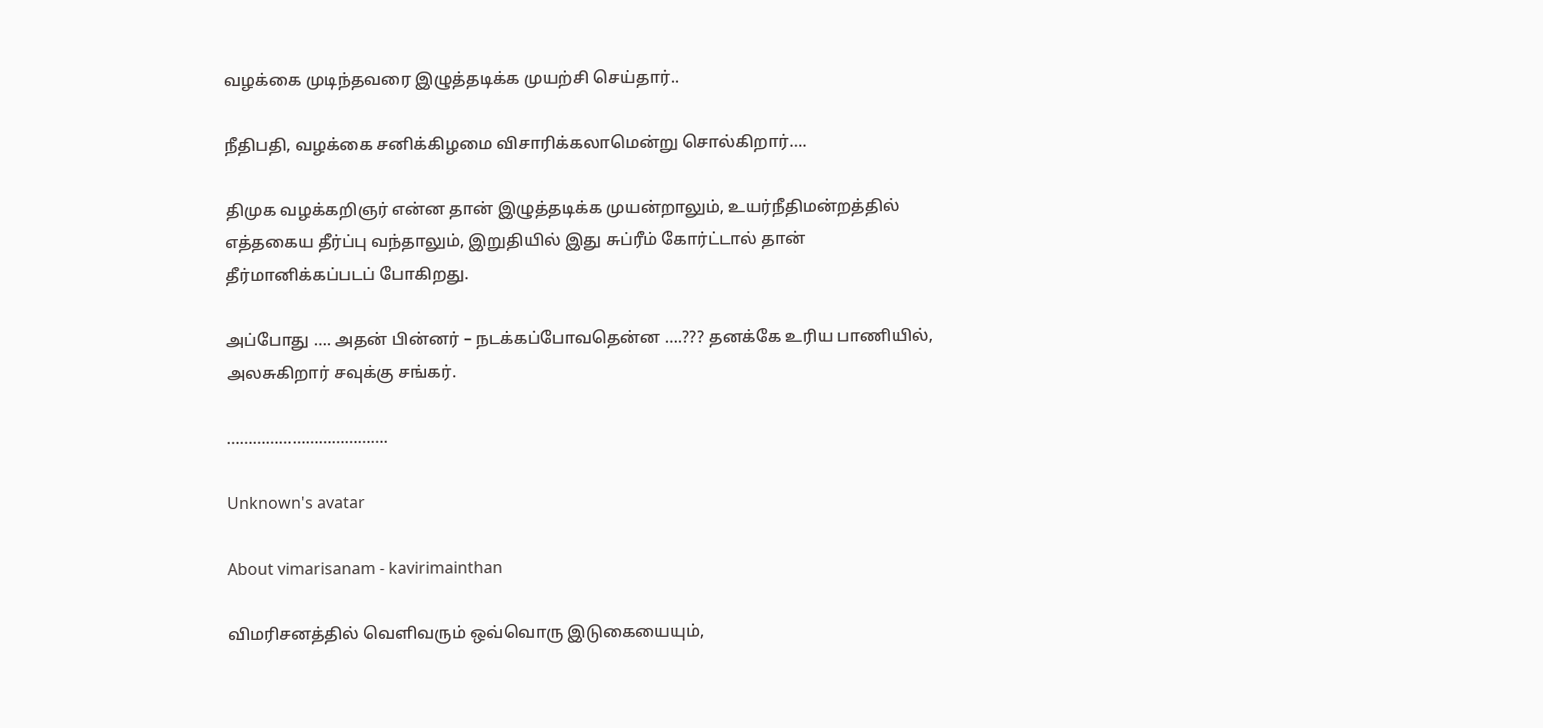வழக்கை முடிந்தவரை இழுத்தடிக்க முயற்சி செய்தார்..

நீதிபதி, வழக்கை சனிக்கிழமை விசாரிக்கலாமென்று சொல்கிறார்….

திமுக வழக்கறிஞர் என்ன தான் இழுத்தடிக்க முயன்றாலும், உயர்நீதிமன்றத்தில் எத்தகைய தீர்ப்பு வந்தாலும், இறுதியில் இது சுப்ரீம் கோர்ட்டால் தான் தீர்மானிக்கப்படப் போகிறது.

அப்போது …. அதன் பின்னர் – நடக்கப்போவதென்ன ….??? தனக்கே உரிய பாணியில், அலசுகிறார் சவுக்கு சங்கர்.

……………………………….

Unknown's avatar

About vimarisanam - kavirimainthan

விமரிசனத்தில் வெளிவரும் ஒவ்வொரு இடுகையையும்,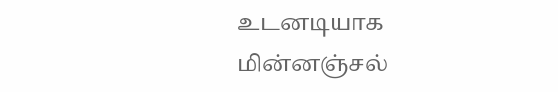உடனடியாக மின்னஞ்சல்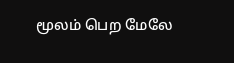மூலம் பெற மேலே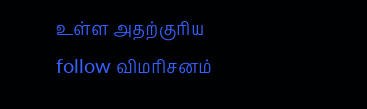உள்ள அதற்குரிய follow விமரிசனம்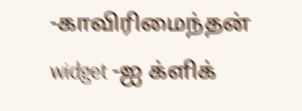-காவிரிமைந்தன் widget -ஐ க்ளிக்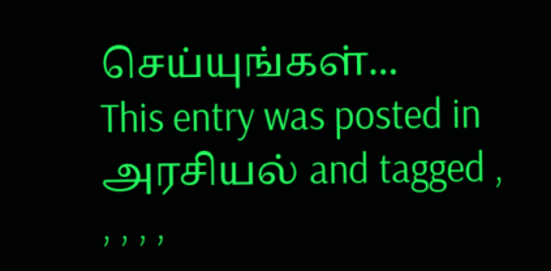செய்யுங்கள்...
This entry was posted in அரசியல் and tagged , , , , ,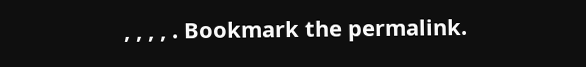, , , , . Bookmark the permalink.